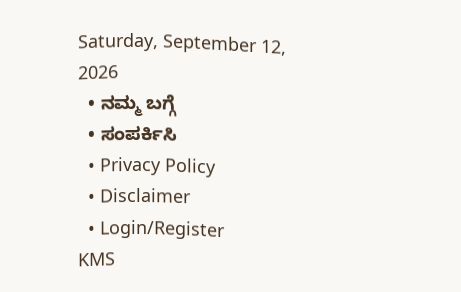Saturday, September 12, 2026
  • ನಮ್ಮ ಬಗ್ಗೆ
  • ಸಂಪರ್ಕಿಸಿ
  • Privacy Policy
  • Disclaimer
  • Login/Register
KMS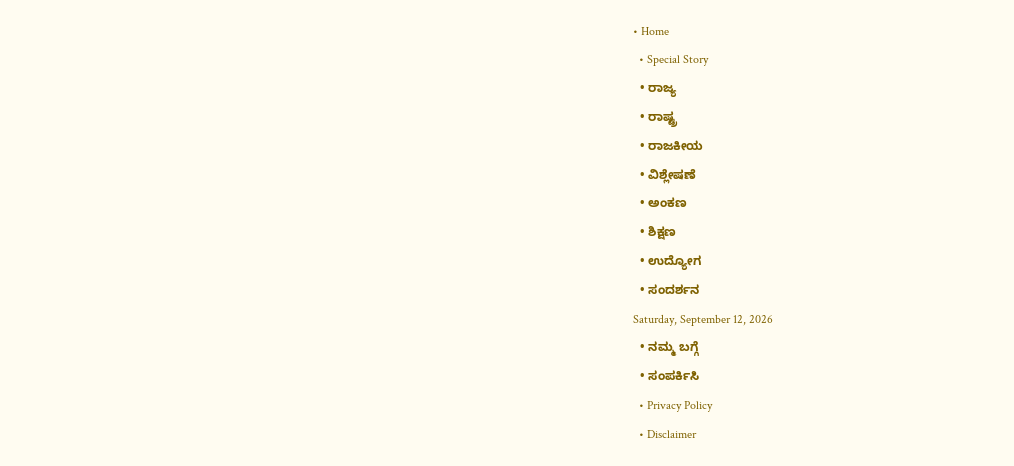• Home
  • Special Story
  • ರಾಜ್ಯ
  • ರಾಷ್ಟ್ರ
  • ರಾಜಕೀಯ
  • ವಿಶ್ಲೇಷಣೆ
  • ಅಂಕಣ
  • ಶಿಕ್ಷಣ
  • ಉದ್ಯೋಗ
  • ಸಂದರ್ಶನ
Saturday, September 12, 2026
  • ನಮ್ಮ ಬಗ್ಗೆ
  • ಸಂಪರ್ಕಿಸಿ
  • Privacy Policy
  • Disclaimer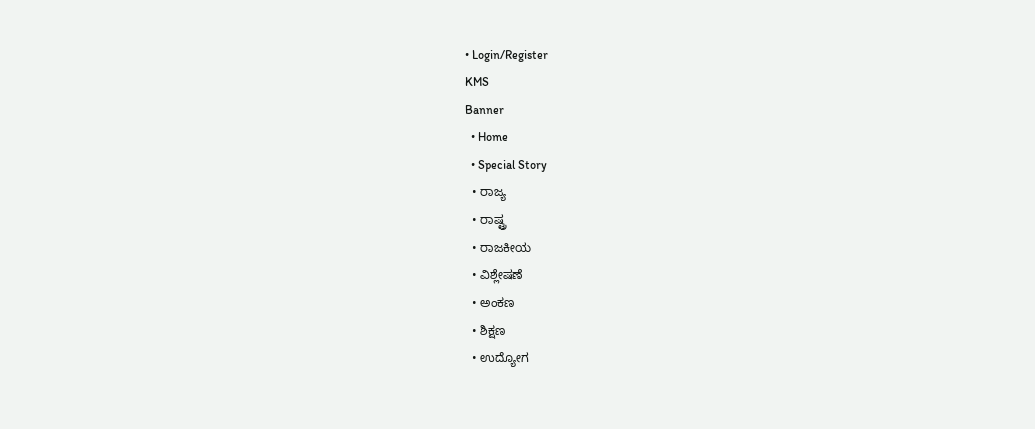• Login/Register
KMS
Banner
  • Home
  • Special Story
  • ರಾಜ್ಯ
  • ರಾಷ್ಟ್ರ
  • ರಾಜಕೀಯ
  • ವಿಶ್ಲೇಷಣೆ
  • ಅಂಕಣ
  • ಶಿಕ್ಷಣ
  • ಉದ್ಯೋಗ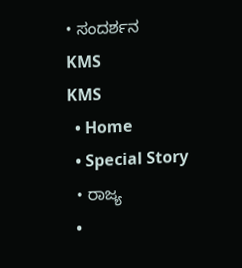• ಸಂದರ್ಶನ
KMS
KMS
  • Home
  • Special Story
  • ರಾಜ್ಯ
  •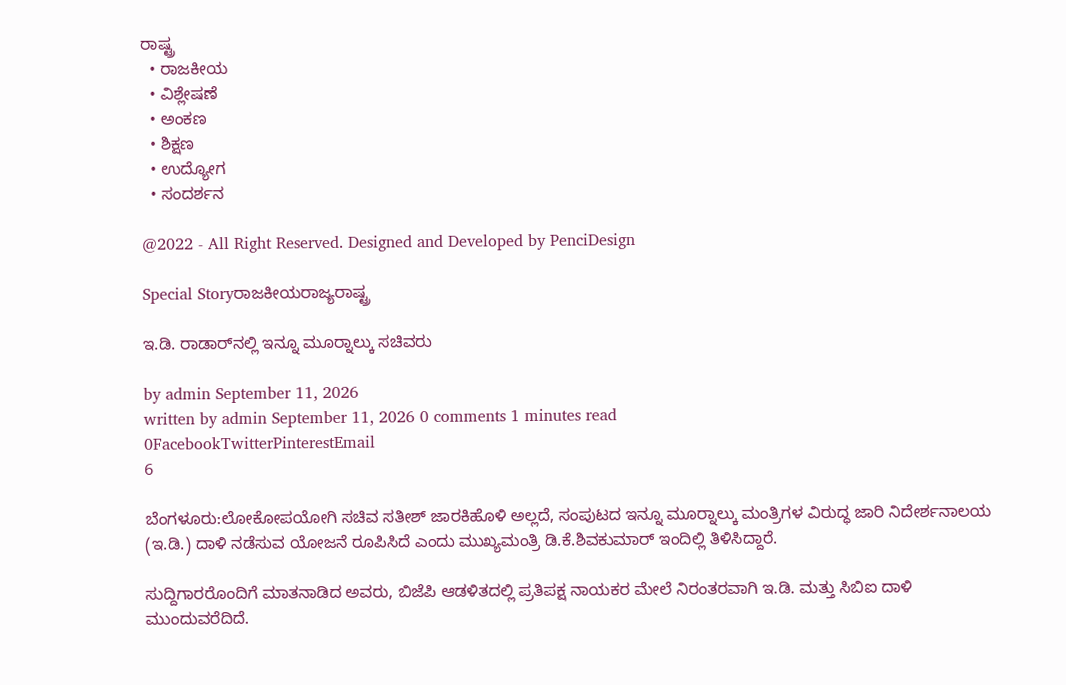ರಾಷ್ಟ್ರ
  • ರಾಜಕೀಯ
  • ವಿಶ್ಲೇಷಣೆ
  • ಅಂಕಣ
  • ಶಿಕ್ಷಣ
  • ಉದ್ಯೋಗ
  • ಸಂದರ್ಶನ

@2022 - All Right Reserved. Designed and Developed by PenciDesign

Special Storyರಾಜಕೀಯರಾಜ್ಯರಾಷ್ಟ್ರ

ಇ.ಡಿ. ರಾಡಾರ್‌ನಲ್ಲಿ ಇನ್ನೂ ಮೂರ‍್ನಾಲ್ಕು ಸಚಿವರು

by admin September 11, 2026
written by admin September 11, 2026 0 comments 1 minutes read
0FacebookTwitterPinterestEmail
6

ಬೆಂಗಳೂರು:ಲೋಕೋಪಯೋಗಿ ಸಚಿವ ಸತೀಶ್ ಜಾರಕಿಹೊಳಿ ಅಲ್ಲದೆ, ಸಂಪುಟದ ಇನ್ನೂ ಮೂರ‍್ನಾಲ್ಕು ಮಂತ್ರಿಗಳ ವಿರುದ್ಧ ಜಾರಿ ನಿದೇರ್ಶನಾಲಯ (ಇ.ಡಿ.) ದಾಳಿ ನಡೆಸುವ ಯೋಜನೆ ರೂಪಿಸಿದೆ ಎಂದು ಮುಖ್ಯಮಂತ್ರಿ ಡಿ.ಕೆ.ಶಿವಕುಮಾರ್ ಇಂದಿಲ್ಲಿ ತಿಳಿಸಿದ್ದಾರೆ.

ಸುದ್ದಿಗಾರರೊಂದಿಗೆ ಮಾತನಾಡಿದ ಅವರು, ಬಿಜೆಪಿ ಆಡಳಿತದಲ್ಲಿ ಪ್ರತಿಪಕ್ಷ ನಾಯಕರ ಮೇಲೆ ನಿರಂತರವಾಗಿ ಇ.ಡಿ. ಮತ್ತು ಸಿಬಿಐ ದಾಳಿ ಮುಂದುವರೆದಿದೆ.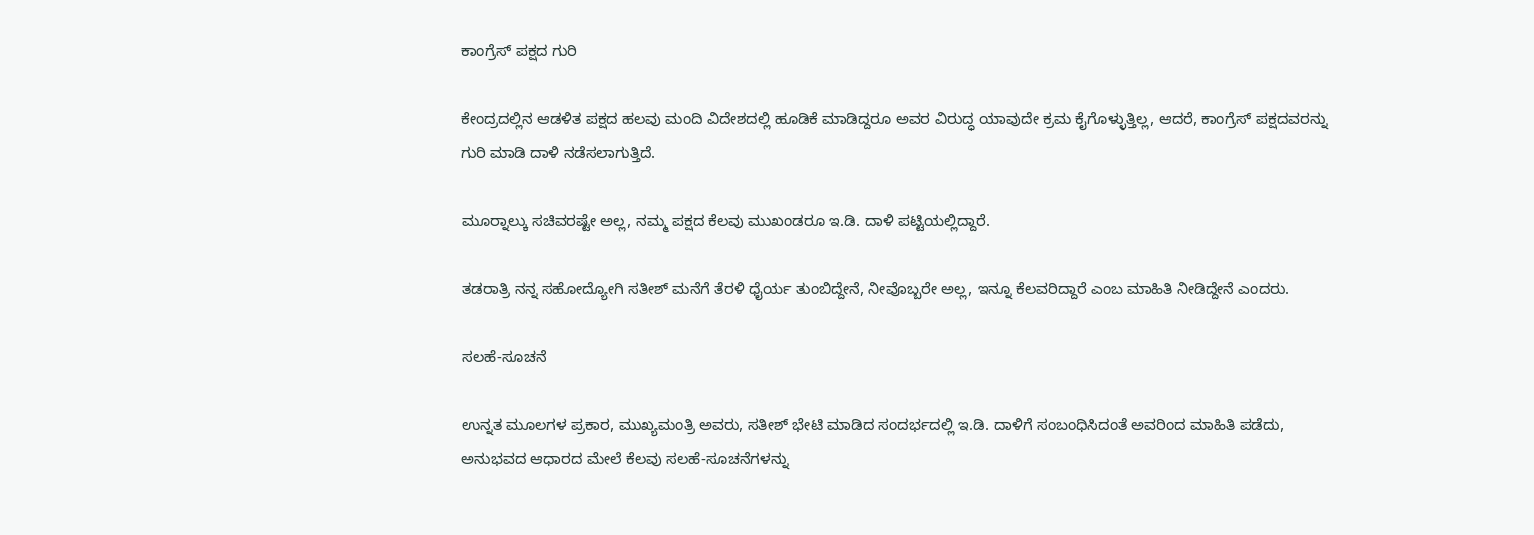ಕಾಂಗ್ರೆಸ್ ಪಕ್ಷದ ಗುರಿ

ಕೇಂದ್ರದಲ್ಲಿನ ಆಡಳಿತ ಪಕ್ಷದ ಹಲವು ಮಂದಿ ವಿದೇಶದಲ್ಲಿ ಹೂಡಿಕೆ ಮಾಡಿದ್ದರೂ ಅವರ ವಿರುದ್ಧ ಯಾವುದೇ ಕ್ರಮ ಕೈಗೊಳ್ಳುತ್ತಿಲ್ಲ, ಆದರೆ, ಕಾಂಗ್ರೆಸ್ ಪಕ್ಷದವರನ್ನು ಗುರಿ ಮಾಡಿ ದಾಳಿ ನಡೆಸಲಾಗುತ್ತಿದೆ.

ಮೂರ‍್ನಾಲ್ಕು ಸಚಿವರಷ್ಟೇ ಅಲ್ಲ, ನಮ್ಮ ಪಕ್ಷದ ಕೆಲವು ಮುಖಂಡರೂ ಇ.ಡಿ. ದಾಳಿ ಪಟ್ಟಿಯಲ್ಲಿದ್ದಾರೆ.

ತಡರಾತ್ರಿ ನನ್ನ ಸಹೋದ್ಯೋಗಿ ಸತೀಶ್ ಮನೆಗೆ ತೆರಳಿ ಧೈರ್ಯ ತುಂಬಿದ್ದೇನೆ, ನೀವೊಬ್ಬರೇ ಅಲ್ಲ, ಇನ್ನೂ ಕೆಲವರಿದ್ದಾರೆ ಎಂಬ ಮಾಹಿತಿ ನೀಡಿದ್ದೇನೆ ಎಂದರು.

ಸಲಹೆ-ಸೂಚನೆ

ಉನ್ನತ ಮೂಲಗಳ ಪ್ರಕಾರ, ಮುಖ್ಯಮಂತ್ರಿ ಅವರು, ಸತೀಶ್ ಭೇಟಿ ಮಾಡಿದ ಸಂದರ್ಭದಲ್ಲಿ ಇ.ಡಿ. ದಾಳಿಗೆ ಸಂಬಂಧಿಸಿದಂತೆ ಅವರಿಂದ ಮಾಹಿತಿ ಪಡೆದು, ಅನುಭವದ ಆಧಾರದ ಮೇಲೆ ಕೆಲವು ಸಲಹೆ-ಸೂಚನೆಗಳನ್ನು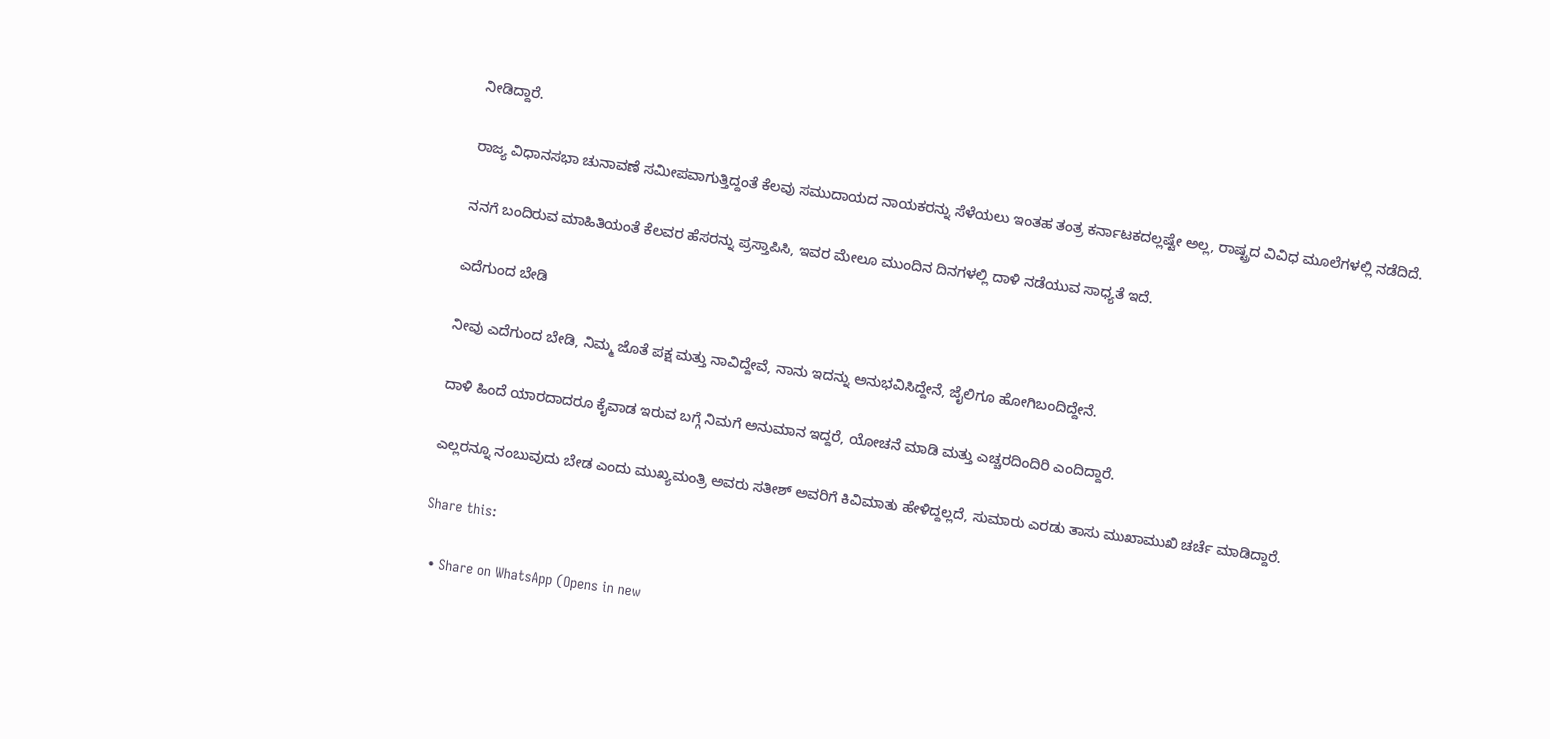ನೀಡಿದ್ದಾರೆ.

ರಾಜ್ಯ ವಿಧಾನಸಭಾ ಚುನಾವಣೆ ಸಮೀಪವಾಗುತ್ತಿದ್ದಂತೆ ಕೆಲವು ಸಮುದಾಯದ ನಾಯಕರನ್ನು ಸೆಳೆಯಲು ಇಂತಹ ತಂತ್ರ ಕರ್ನಾಟಕದಲ್ಲಷ್ಟೇ ಅಲ್ಲ, ರಾಷ್ಟ್ರದ ವಿವಿಧ ಮೂಲೆಗಳಲ್ಲಿ ನಡೆದಿದೆ.

ನನಗೆ ಬಂದಿರುವ ಮಾಹಿತಿಯಂತೆ ಕೆಲವರ ಹೆಸರನ್ನು ಪ್ರಸ್ತಾಪಿಸಿ, ಇವರ ಮೇಲೂ ಮುಂದಿನ ದಿನಗಳಲ್ಲಿ ದಾಳಿ ನಡೆಯುವ ಸಾಧ್ಯತೆ ಇದೆ.

ಎದೆಗುಂದ ಬೇಡಿ

ನೀವು ಎದೆಗುಂದ ಬೇಡಿ, ನಿಮ್ಮ ಜೊತೆ ಪಕ್ಷ ಮತ್ತು ನಾವಿದ್ದೇವೆ, ನಾನು ಇದನ್ನು ಅನುಭವಿಸಿದ್ದೇನೆ, ಜೈಲಿಗೂ ಹೋಗಿಬಂದಿದ್ದೇನೆ.

ದಾಳಿ ಹಿಂದೆ ಯಾರದಾದರೂ ಕೈವಾಡ ಇರುವ ಬಗ್ಗೆ ನಿಮಗೆ ಅನುಮಾನ ಇದ್ದರೆ, ಯೋಚನೆ ಮಾಡಿ ಮತ್ತು ಎಚ್ಚರದಿಂದಿರಿ ಎಂದಿದ್ದಾರೆ.

ಎಲ್ಲರನ್ನೂ ನಂಬುವುದು ಬೇಡ ಎಂದು ಮುಖ್ಯಮಂತ್ರಿ ಅವರು ಸತೀಶ್ ಅವರಿಗೆ ಕಿವಿಮಾತು ಹೇಳಿದ್ದಲ್ಲದೆ, ಸುಮಾರು ಎರಡು ತಾಸು ಮುಖಾಮುಖಿ ಚರ್ಚೆ ಮಾಡಿದ್ದಾರೆ.

Share this:

  • Share on WhatsApp (Opens in new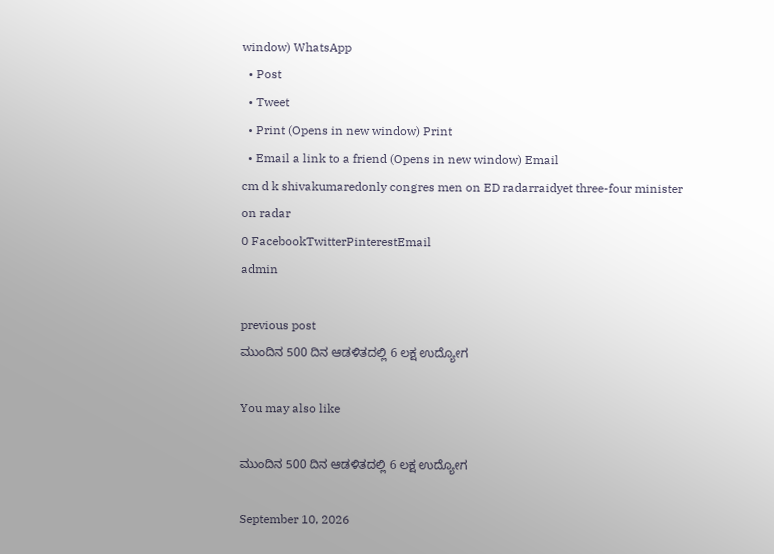window) WhatsApp
  • Post
  • Tweet
  • Print (Opens in new window) Print
  • Email a link to a friend (Opens in new window) Email
cm d k shivakumaredonly congres men on ED radarraidyet three-four minister on radar
0 FacebookTwitterPinterestEmail
admin

previous post
ಮುಂದಿನ 500 ದಿನ ಆಡಳಿತದಲ್ಲಿ 6 ಲಕ್ಷ ಉದ್ಯೋಗ

You may also like

ಮುಂದಿನ 500 ದಿನ ಆಡಳಿತದಲ್ಲಿ 6 ಲಕ್ಷ ಉದ್ಯೋಗ

September 10, 2026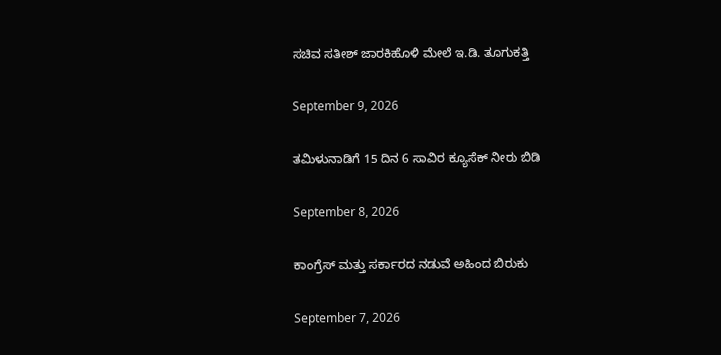ಸಚಿವ ಸತೀಶ್ ಜಾರಕಿಹೊಳಿ ಮೇಲೆ ಇ.ಡಿ. ತೂಗುಕತ್ತಿ

September 9, 2026

ತಮಿಳುನಾಡಿಗೆ 15 ದಿನ 6 ಸಾವಿರ ಕ್ಯೂಸೆಕ್ ನೀರು ಬಿಡಿ

September 8, 2026

ಕಾಂಗ್ರೆಸ್ ಮತ್ತು ಸರ್ಕಾರದ ನಡುವೆ ಅಹಿಂದ ಬಿರುಕು

September 7, 2026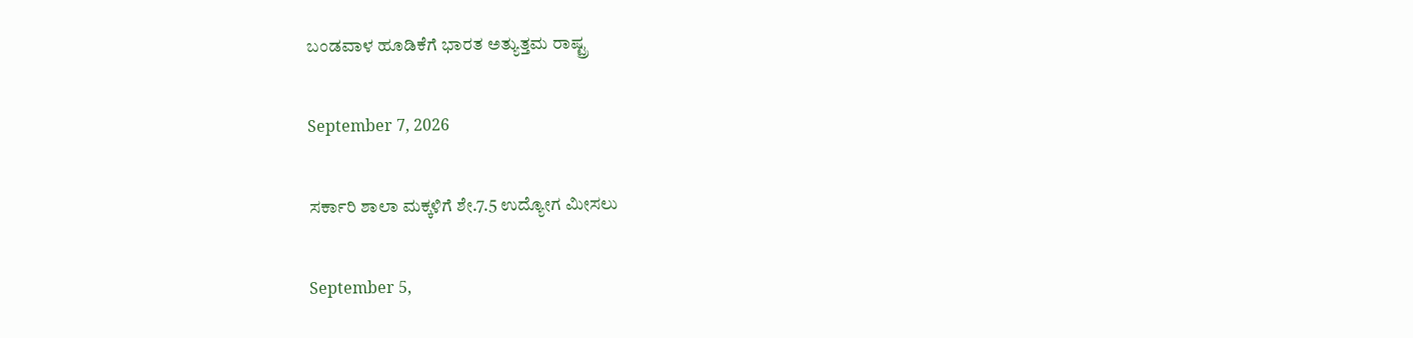ಬಂಡವಾಳ ಹೂಡಿಕೆಗೆ ಭಾರತ ಅತ್ಯುತ್ತಮ ರಾಷ್ಟ್ರ

September 7, 2026

ಸರ್ಕಾರಿ ಶಾಲಾ ಮಕ್ಕಳಿಗೆ ಶೇ.7.5 ಉದ್ಯೋಗ ಮೀಸಲು

September 5,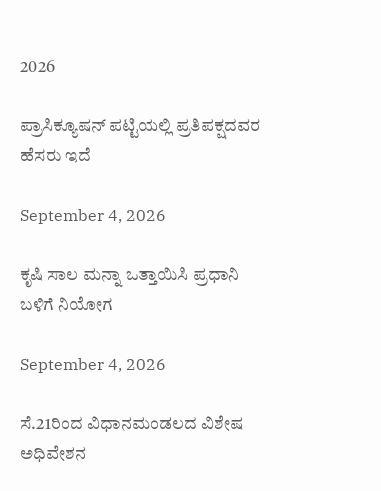2026

ಪ್ರಾಸಿಕ್ಯೂಷನ್ ಪಟ್ಟಿಯಲ್ಲಿ ಪ್ರತಿಪಕ್ಷದವರ ಹೆಸರು ಇದೆ

September 4, 2026

ಕೃಷಿ ಸಾಲ ಮನ್ನಾ ಒತ್ತಾಯಿಸಿ ಪ್ರಧಾನಿ ಬಳಿಗೆ ನಿಯೋಗ

September 4, 2026

ಸೆ.21ರಿಂದ ವಿಧಾನಮಂಡಲದ ವಿಶೇಷ ಅಧಿವೇಶನ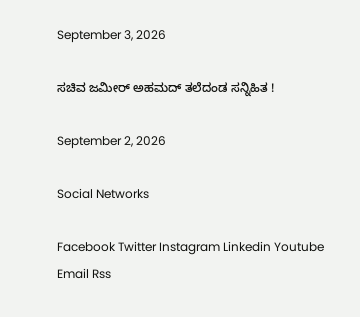September 3, 2026

ಸಚಿವ ಜಮೀರ್ ಅಹಮದ್ ತಲೆದಂಡ ಸನ್ನಿಹಿತ !

September 2, 2026

Social Networks

Facebook Twitter Instagram Linkedin Youtube Email Rss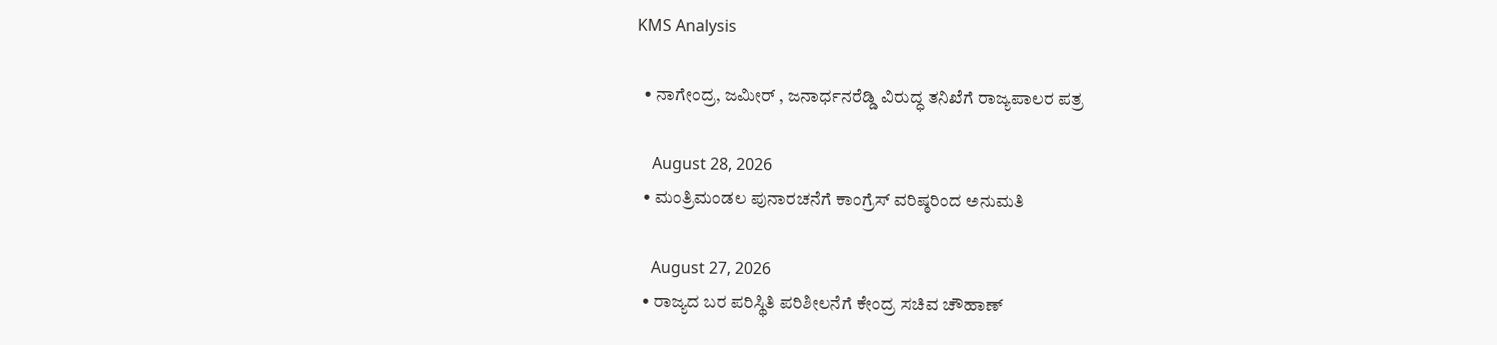KMS Analysis

  • ನಾಗೇಂದ್ರ, ಜಮೀರ್ , ಜನಾರ್ಧನರೆಡ್ಡಿ ವಿರುದ್ಧ ತನಿಖೆಗೆ ರಾಜ್ಯಪಾಲರ ಪತ್ರ

    August 28, 2026
  • ಮಂತ್ರಿಮಂಡಲ ಪುನಾರಚನೆಗೆ ಕಾಂಗ್ರೆಸ್ ವರಿಷ್ಠರಿಂದ ಅನುಮತಿ

    August 27, 2026
  • ರಾಜ್ಯದ ಬರ ಪರಿಸ್ಥಿತಿ ಪರಿಶೀಲನೆಗೆ ಕೇಂದ್ರ ಸಚಿವ ಚೌಹಾಣ್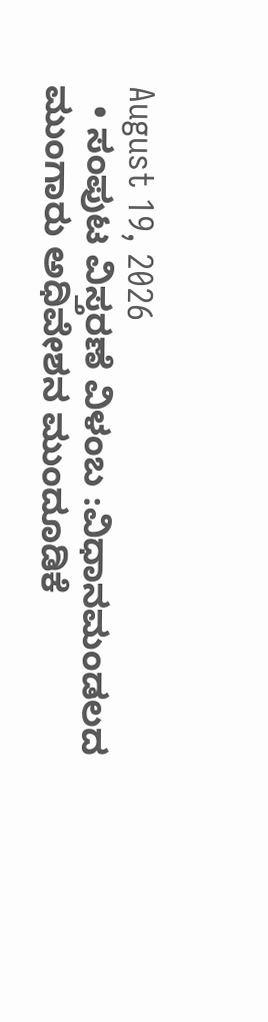August 19, 2026
  • ಸಂಪುಟ ವಿಸ್ತರಣೆ ವಿಳಂಬ :ವಿಧಾನಮಂಡಲದ ಮುಂಗಾರು ಅಧಿವೇಶನ ಮುಂದೂಡಿಕೆ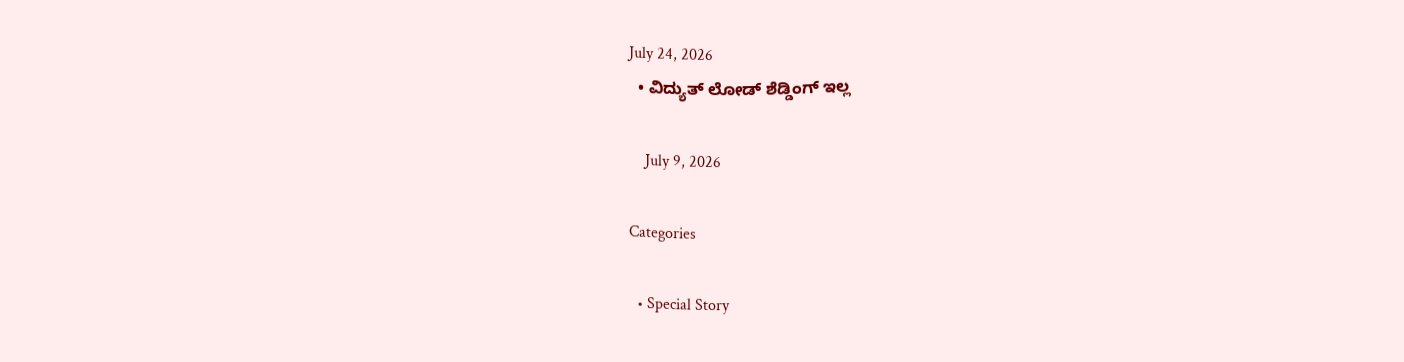July 24, 2026
  • ವಿದ್ಯುತ್ ಲೋಡ್ ಶೆಡ್ಡಿಂಗ್ ಇಲ್ಲ

    July 9, 2026

Categories

  • Special Story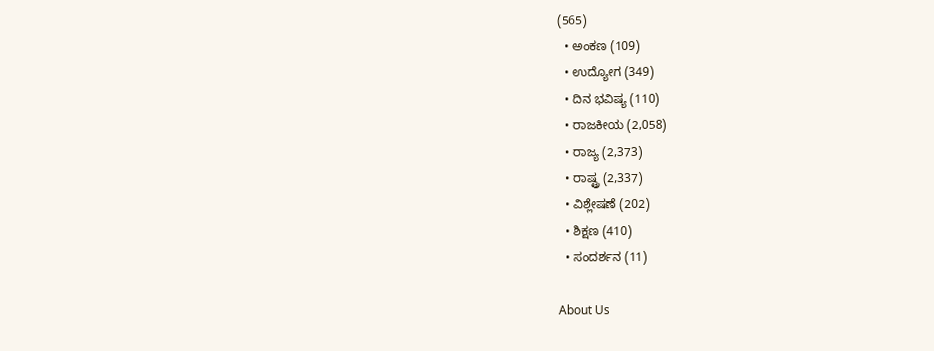(565)
  • ಅಂಕಣ (109)
  • ಉದ್ಯೋಗ (349)
  • ದಿನ ಭವಿಷ್ಯ (110)
  • ರಾಜಕೀಯ (2,058)
  • ರಾಜ್ಯ (2,373)
  • ರಾಷ್ಟ್ರ (2,337)
  • ವಿಶ್ಲೇಷಣೆ (202)
  • ಶಿಕ್ಷಣ (410)
  • ಸಂದರ್ಶನ (11)

About Us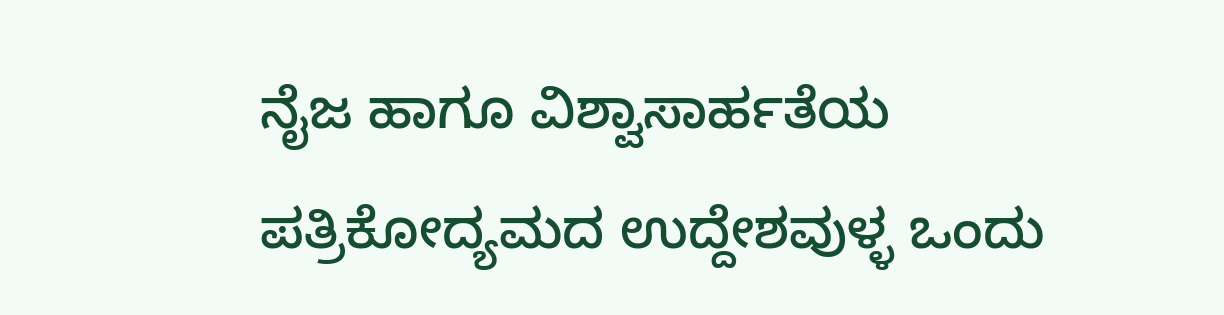ನೈಜ ಹಾಗೂ ವಿಶ್ವಾಸಾರ್ಹತೆಯ ಪತ್ರಿಕೋದ್ಯಮದ ಉದ್ದೇಶವುಳ್ಳ ಒಂದು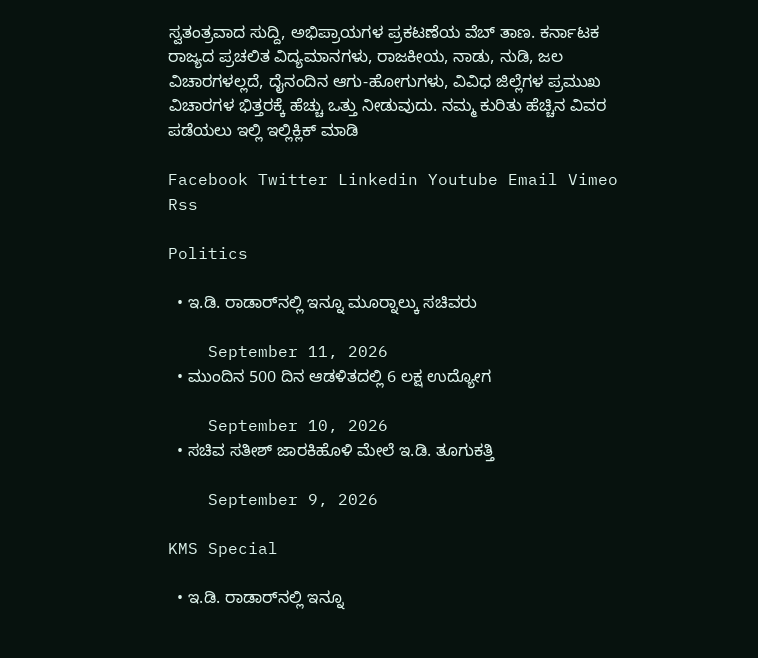ಸ್ವತಂತ್ರವಾದ ಸುದ್ದಿ, ಅಭಿಪ್ರಾಯಗಳ ಪ್ರಕಟಣೆಯ ವೆಬ್ ತಾಣ. ಕರ್ನಾಟಕ ರಾಜ್ಯದ ಪ್ರಚಲಿತ ವಿದ್ಯಮಾನಗಳು, ರಾಜಕೀಯ, ನಾಡು, ನುಡಿ, ಜಲ ವಿಚಾರಗಳಲ್ಲದೆ, ದೈನಂದಿನ ಆಗು-ಹೋಗುಗಳು, ವಿವಿಧ ಜಿಲ್ಲೆಗಳ ಪ್ರಮುಖ ವಿಚಾರಗಳ ಭಿತ್ತರಕ್ಕೆ ಹೆಚ್ಚು ಒತ್ತು ನೀಡುವುದು. ನಮ್ಮ ಕುರಿತು ಹೆಚ್ಚಿನ ವಿವರ ಪಡೆಯಲು ಇಲ್ಲಿ ಇಲ್ಲಿಕ್ಲಿಕ್‌ ಮಾಡಿ

Facebook Twitter Linkedin Youtube Email Vimeo Rss

Politics

  • ಇ.ಡಿ. ರಾಡಾರ್‌ನಲ್ಲಿ ಇನ್ನೂ ಮೂರ‍್ನಾಲ್ಕು ಸಚಿವರು

    September 11, 2026
  • ಮುಂದಿನ 500 ದಿನ ಆಡಳಿತದಲ್ಲಿ 6 ಲಕ್ಷ ಉದ್ಯೋಗ

    September 10, 2026
  • ಸಚಿವ ಸತೀಶ್ ಜಾರಕಿಹೊಳಿ ಮೇಲೆ ಇ.ಡಿ. ತೂಗುಕತ್ತಿ

    September 9, 2026

KMS Special

  • ಇ.ಡಿ. ರಾಡಾರ್‌ನಲ್ಲಿ ಇನ್ನೂ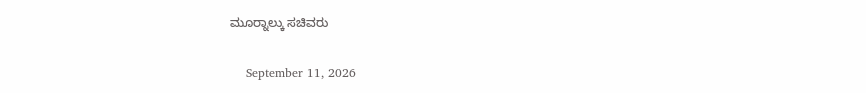ಮೂರ‍್ನಾಲ್ಕು ಸಚಿವರು

    September 11, 2026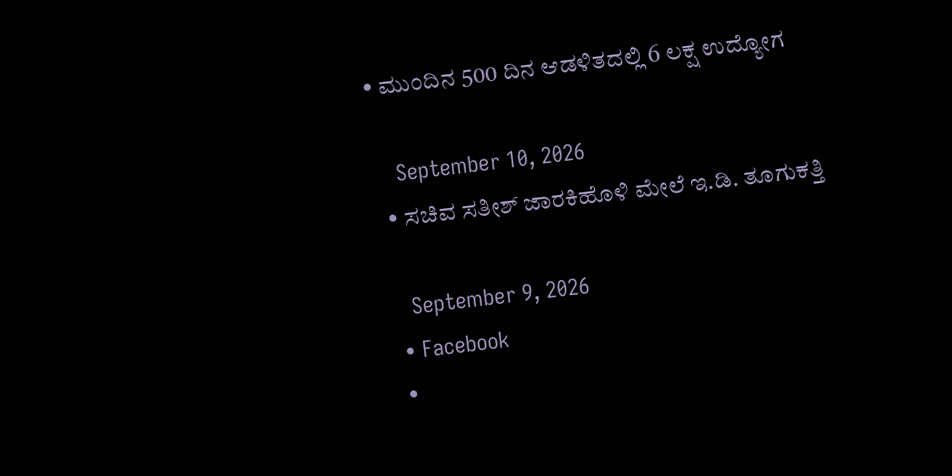• ಮುಂದಿನ 500 ದಿನ ಆಡಳಿತದಲ್ಲಿ 6 ಲಕ್ಷ ಉದ್ಯೋಗ

    September 10, 2026
  • ಸಚಿವ ಸತೀಶ್ ಜಾರಕಿಹೊಳಿ ಮೇಲೆ ಇ.ಡಿ. ತೂಗುಕತ್ತಿ

    September 9, 2026
  • Facebook
  •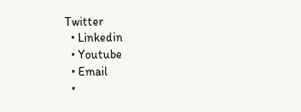Twitter
  • Linkedin
  • Youtube
  • Email
  •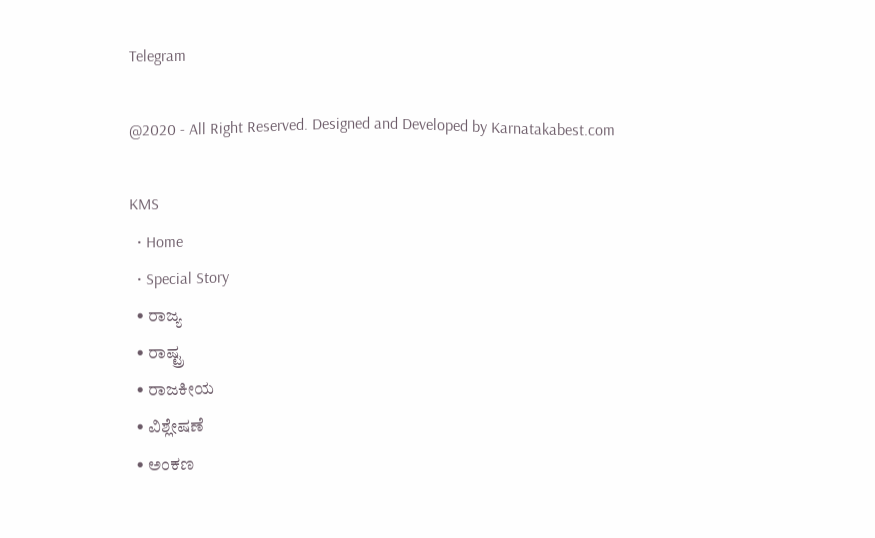Telegram

@2020 - All Right Reserved. Designed and Developed by Karnatakabest.com

KMS
  • Home
  • Special Story
  • ರಾಜ್ಯ
  • ರಾಷ್ಟ್ರ
  • ರಾಜಕೀಯ
  • ವಿಶ್ಲೇಷಣೆ
  • ಅಂಕಣ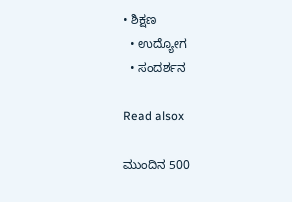• ಶಿಕ್ಷಣ
  • ಉದ್ಯೋಗ
  • ಸಂದರ್ಶನ

Read alsox

ಮುಂದಿನ 500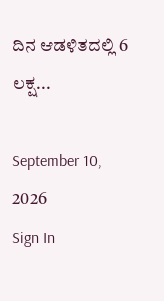ದಿನ ಆಡಳಿತದಲ್ಲಿ 6 ಲಕ್ಷ...

September 10, 2026
Sign In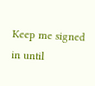Keep me signed in until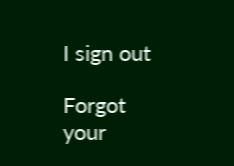I sign out

Forgot your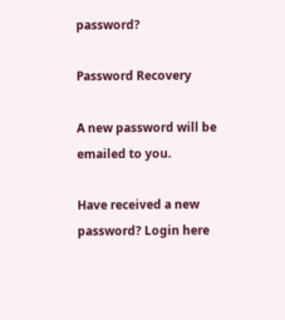password?

Password Recovery

A new password will be emailed to you.

Have received a new password? Login here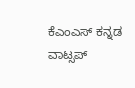ಕೆಎಂಎಸ್‌ ಕನ್ನಡ ವಾಟ್ಸಪ್‌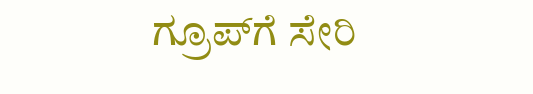ಗ್ರೂಪ್‌ಗೆ ಸೇರಿ